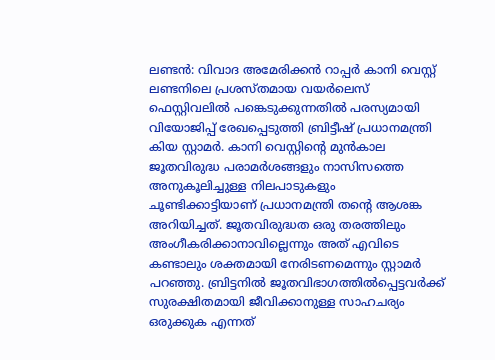ലണ്ടൻ: വിവാദ അമേരിക്കൻ റാപ്പർ കാനി വെസ്റ്റ് ലണ്ടനിലെ പ്രശസ്തമായ വയർലെസ് ഫെസ്റ്റിവലിൽ പങ്കെടുക്കുന്നതിൽ പരസ്യമായി വിയോജിപ്പ് രേഖപ്പെടുത്തി ബ്രിട്ടീഷ് പ്രധാനമന്ത്രി കിയ സ്റ്റാമർ. കാനി വെസ്റ്റിന്റെ മുൻകാല ജൂതവിരുദ്ധ പരാമർശങ്ങളും നാസിസത്തെ അനുകൂലിച്ചുള്ള നിലപാടുകളും ചൂണ്ടിക്കാട്ടിയാണ് പ്രധാനമന്ത്രി തന്റെ ആശങ്ക അറിയിച്ചത്. ജൂതവിരുദ്ധത ഒരു തരത്തിലും അംഗീകരിക്കാനാവില്ലെന്നും അത് എവിടെ കണ്ടാലും ശക്തമായി നേരിടണമെന്നും സ്റ്റാമർ പറഞ്ഞു. ബ്രിട്ടനിൽ ജൂതവിഭാഗത്തിൽപ്പെട്ടവർക്ക് സുരക്ഷിതമായി ജീവിക്കാനുള്ള സാഹചര്യം ഒരുക്കുക എന്നത്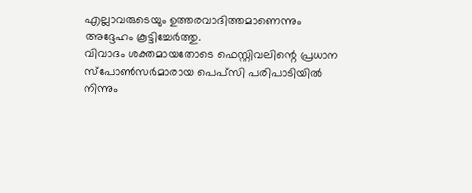എല്ലാവരുടെയും ഉത്തരവാദിത്തമാണെന്നും അദ്ദേഹം കൂട്ടിച്ചേർത്തു.
വിവാദം ശക്തമായതോടെ ഫെസ്റ്റിവലിന്റെ പ്രധാന സ്പോൺസർമാരായ പെപ്സി പരിപാടിയിൽ നിന്നും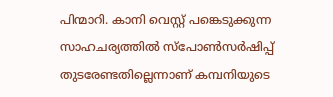പിന്മാറി. കാനി വെസ്റ്റ് പങ്കെടുക്കുന്ന സാഹചര്യത്തിൽ സ്പോൺസർഷിപ്പ് തുടരേണ്ടതില്ലെന്നാണ് കമ്പനിയുടെ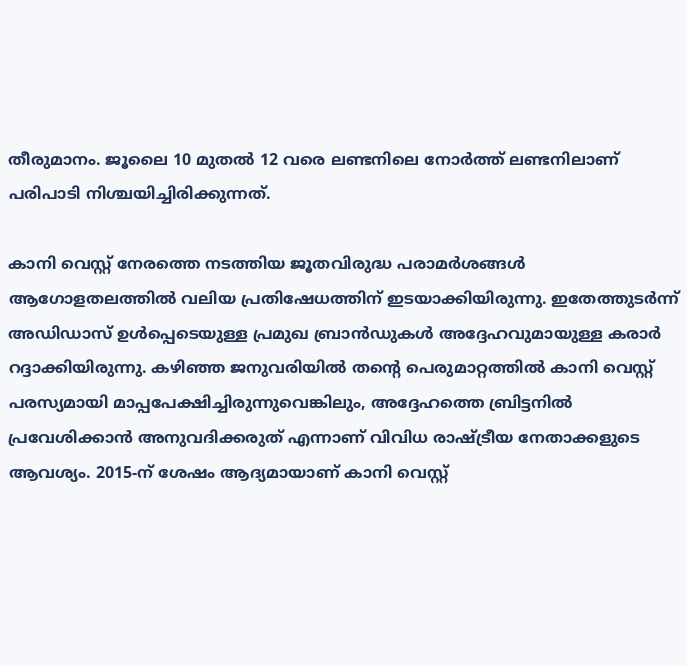തീരുമാനം. ജൂലൈ 10 മുതൽ 12 വരെ ലണ്ടനിലെ നോർത്ത് ലണ്ടനിലാണ് പരിപാടി നിശ്ചയിച്ചിരിക്കുന്നത്.

കാനി വെസ്റ്റ് നേരത്തെ നടത്തിയ ജൂതവിരുദ്ധ പരാമർശങ്ങൾ ആഗോളതലത്തിൽ വലിയ പ്രതിഷേധത്തിന് ഇടയാക്കിയിരുന്നു. ഇതേത്തുടർന്ന് അഡിഡാസ് ഉൾപ്പെടെയുള്ള പ്രമുഖ ബ്രാൻഡുകൾ അദ്ദേഹവുമായുള്ള കരാർ റദ്ദാക്കിയിരുന്നു. കഴിഞ്ഞ ജനുവരിയിൽ തന്റെ പെരുമാറ്റത്തിൽ കാനി വെസ്റ്റ് പരസ്യമായി മാപ്പപേക്ഷിച്ചിരുന്നുവെങ്കിലും, അദ്ദേഹത്തെ ബ്രിട്ടനിൽ പ്രവേശിക്കാൻ അനുവദിക്കരുത് എന്നാണ് വിവിധ രാഷ്ട്രീയ നേതാക്കളുടെ ആവശ്യം. 2015-ന് ശേഷം ആദ്യമായാണ് കാനി വെസ്റ്റ്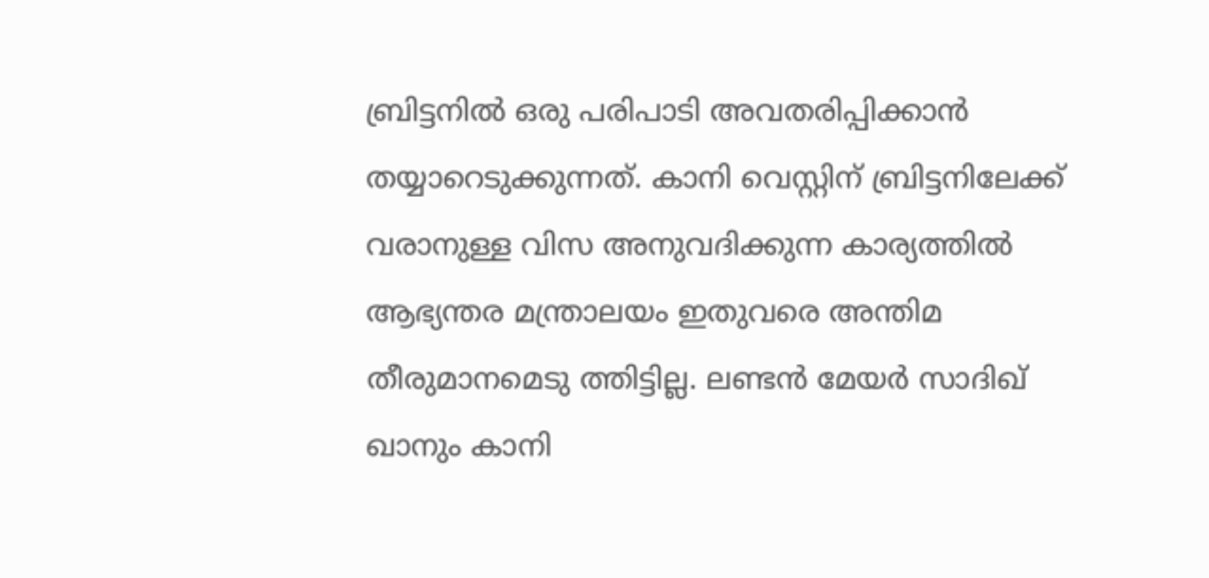ബ്രിട്ടനിൽ ഒരു പരിപാടി അവതരിപ്പിക്കാൻ തയ്യാറെടുക്കുന്നത്. കാനി വെസ്റ്റിന് ബ്രിട്ടനിലേക്ക് വരാനുള്ള വിസ അനുവദിക്കുന്ന കാര്യത്തിൽ ആഭ്യന്തര മന്ത്രാലയം ഇതുവരെ അന്തിമ തീരുമാനമെടു ത്തിട്ടില്ല. ലണ്ടൻ മേയർ സാദിഖ് ഖാനും കാനി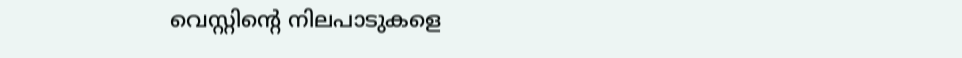വെസ്റ്റിന്റെ നിലപാടുകളെ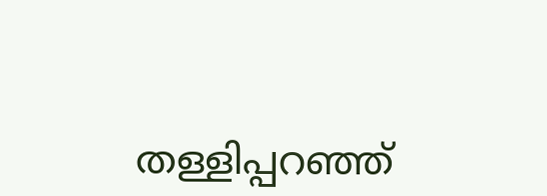തള്ളിപ്പറഞ്ഞ്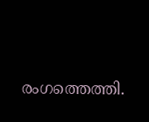രംഗത്തെത്തി.